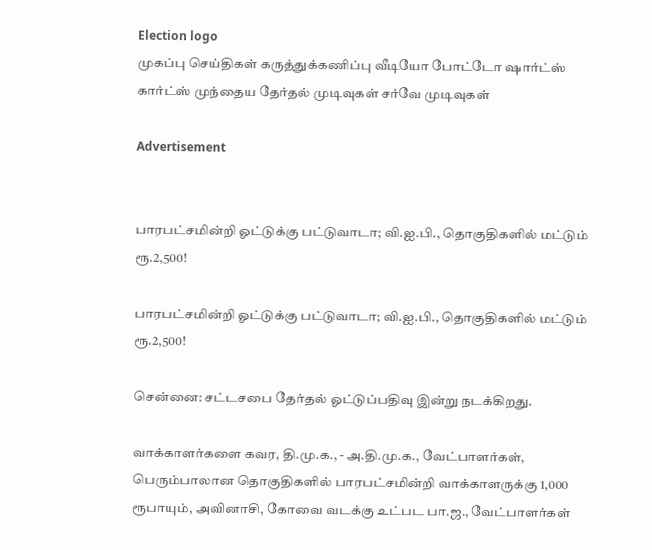Election logo
முகப்பு செய்திகள் கருத்துக்கணிப்பு வீடியோ போட்டோ ஷார்ட்ஸ் கார்ட்ஸ் முந்தைய தேர்தல் முடிவுகள் சர்வே முடிவுகள்

Advertisement


பாரபட்சமின்றி ஓட்டுக்கு பட்டுவாடா; வி.ஐ.பி., தொகுதிகளில் மட்டும் ரூ.2,500!

பாரபட்சமின்றி ஓட்டுக்கு பட்டுவாடா; வி.ஐ.பி., தொகுதிகளில் மட்டும் ரூ.2,500!

சென்னை: சட்டசபை தேர்தல் ஓட்டுப்பதிவு இன்று நடக்கிறது.

வாக்காளர்களை கவர, தி.மு.க., - அ.தி.மு.க., வேட்பாளர்கள், பெரும்பாலான தொகுதிகளில் பாரபட்சமின்றி வாக்காளருக்கு 1,000 ரூபாயும், அவினாசி, கோவை வடக்கு உட்பட பா.ஜ., வேட்பாளர்கள்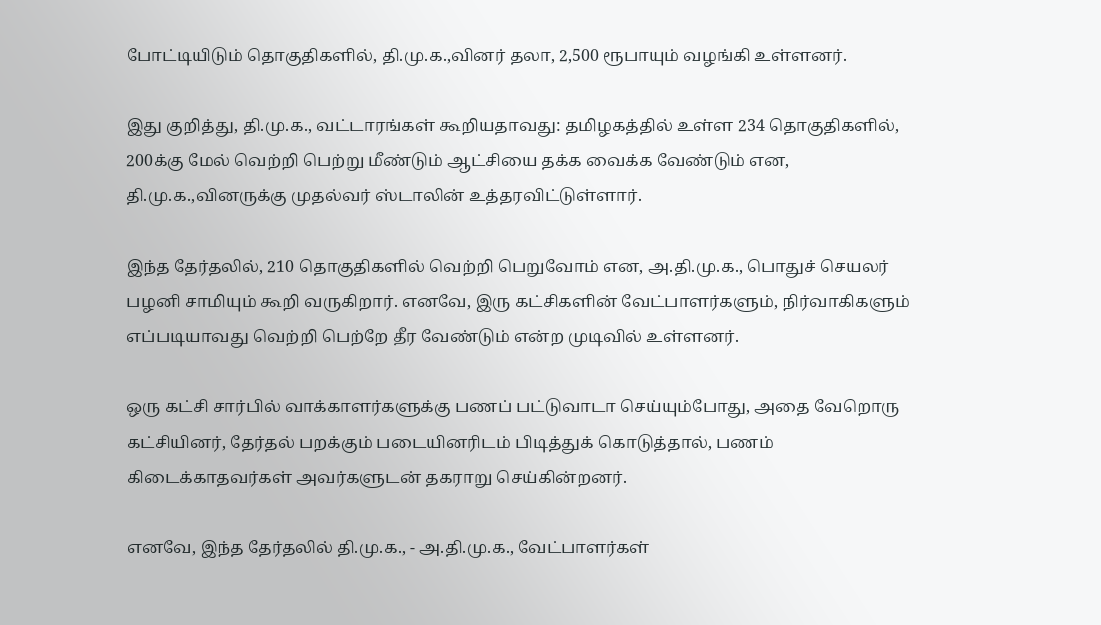போட்டியிடும் தொகுதிகளில், தி.மு.க.,வினர் தலா, 2,500 ரூபாயும் வழங்கி உள்ளனர்.

இது குறித்து, தி.மு.க., வட்டாரங்கள் கூறியதாவது: தமிழகத்தில் உள்ள 234 தொகுதிகளில், 200க்கு மேல் வெற்றி பெற்று மீண்டும் ஆட்சியை தக்க வைக்க வேண்டும் என, தி.மு.க.,வினருக்கு முதல்வர் ஸ்டாலின் உத்தரவிட்டுள்ளார்.

இந்த தேர்தலில், 210 தொகுதிகளில் வெற்றி பெறுவோம் என, அ.தி.மு.க., பொதுச் செயலர் பழனி சாமியும் கூறி வருகிறார். எனவே, இரு கட்சிகளின் வேட்பாளர்களும், நிர்வாகிகளும் எப்படியாவது வெற்றி பெற்றே தீர வேண்டும் என்ற முடிவில் உள்ளனர்.

ஒரு கட்சி சார்பில் வாக்காளர்களுக்கு பணப் பட்டுவாடா செய்யும்போது, அதை வேறொரு கட்சியினர், தேர்தல் பறக்கும் படையினரிடம் பிடித்துக் கொடுத்தால், பணம் கிடைக்காதவர்கள் அவர்களுடன் தகராறு செய்கின்றனர்.

எனவே, இந்த தேர்தலில் தி.மு.க., - அ.தி.மு.க., வேட்பாளர்கள்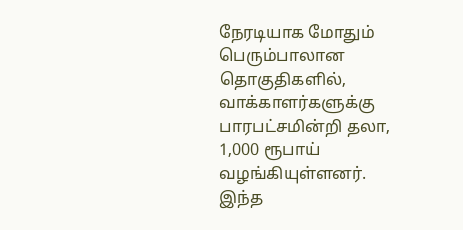நேரடியாக மோதும் பெரும்பாலான தொகுதிகளில், வாக்காளர்களுக்கு பாரபட்சமின்றி தலா, 1,000 ரூபாய் வழங்கியுள்ளனர். இந்த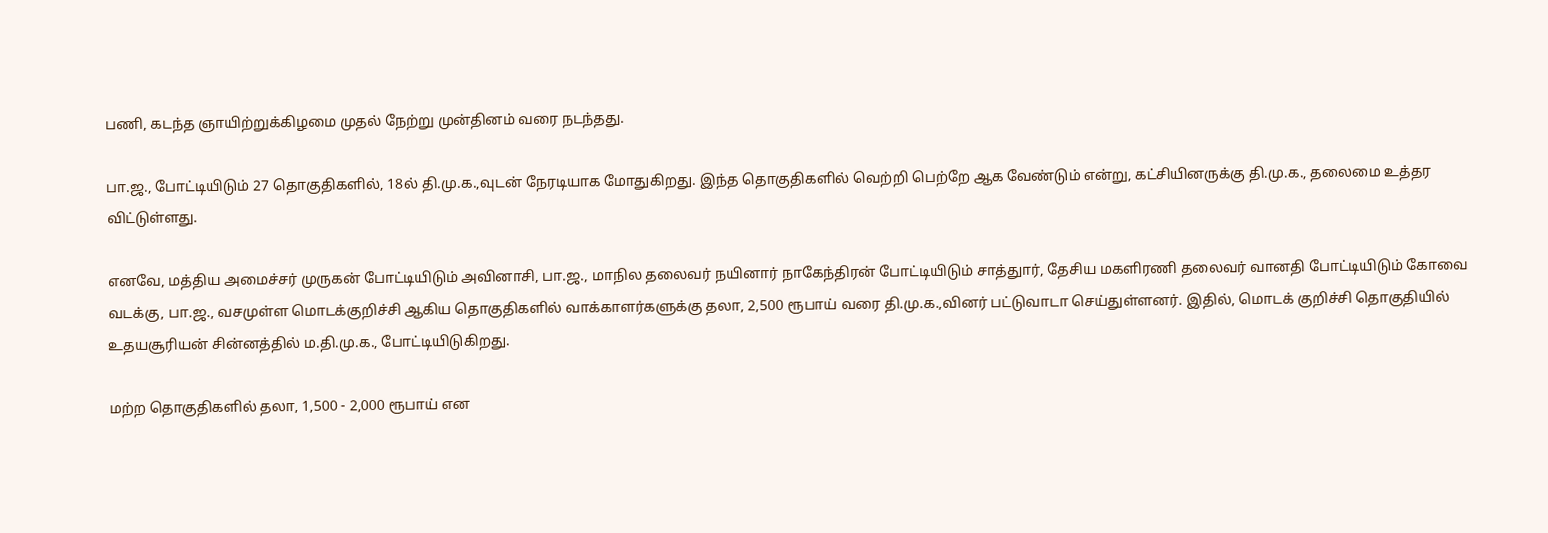பணி, கடந்த ஞாயிற்றுக்கிழமை முதல் நேற்று முன்தினம் வரை நடந்தது.

பா.ஜ., போட்டியிடும் 27 தொகுதிகளில், 18ல் தி.மு.க.,வுடன் நேரடியாக மோதுகிறது. இந்த தொகுதிகளில் வெற்றி பெற்றே ஆக வேண்டும் என்று, கட்சியினருக்கு தி.மு.க., தலைமை உத்தர விட்டுள்ளது.

எனவே, மத்திய அமைச்சர் முருகன் போட்டியிடும் அவினாசி, பா.ஜ., மாநில தலைவர் நயினார் நாகேந்திரன் போட்டியிடும் சாத்துார், தேசிய மகளிரணி தலைவர் வானதி போட்டியிடும் கோவை வடக்கு, பா.ஜ., வசமுள்ள மொடக்குறிச்சி ஆகிய தொகுதிகளில் வாக்காளர்களுக்கு தலா, 2,500 ரூபாய் வரை தி.மு.க.,வினர் பட்டுவாடா செய்துள்ளனர். இதில், மொடக் குறிச்சி தொகுதியில் உதயசூரியன் சின்னத்தில் ம.தி.மு.க., போட்டியிடுகிறது.

மற்ற தொகுதிகளில் தலா, 1,500 - 2,000 ரூபாய் என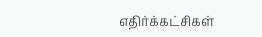எதிர்க்கட்சிகள்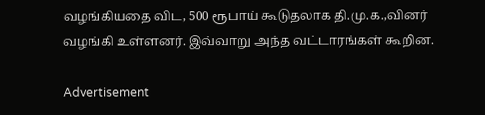வழங்கியதை விட, 500 ரூபாய் கூடுதலாக தி.மு.க.,வினர் வழங்கி உள்ளனர். இவ்வாறு அந்த வட்டாரங்கள் கூறின.

Advertisement